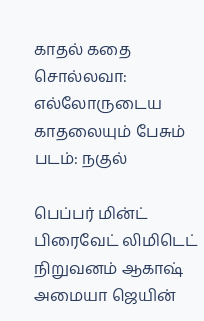காதல் கதை சொல்லவா: எல்லோருடைய காதலையும் பேசும் படம்: நகுல்

பெப்பர் மின்ட் பிரைவேட் லிமிடெட் நிறுவனம் ஆகாஷ் அமையா ஜெயின்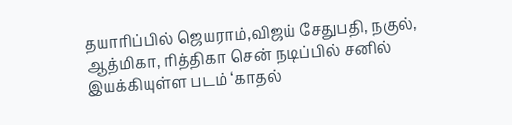தயாரிப்பில் ஜெயராம்,விஜய் சேதுபதி, நகுல், ஆத்மிகா, ரித்திகா சென் நடிப்பில் சனில் இயக்கியுள்ள படம் ‘காதல்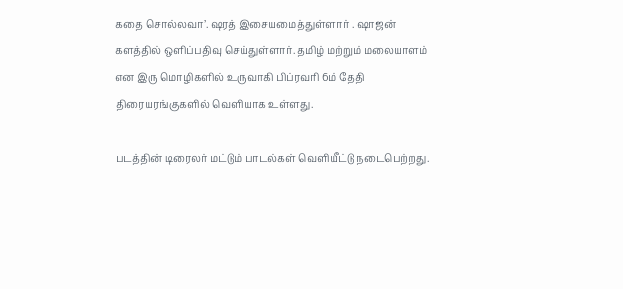கதை சொல்லவா’. ஷரத் இசையமைத்துள்ளார் . ஷாஜன் களத்தில் ஒளிப்பதிவு செய்துள்ளார். தமிழ் மற்றும் மலையாளம் என இரு மொழிகளில் உருவாகி பிப்ரவரி 6ம் தேதி திரையரங்குகளில் வெளியாக உள்ளது.

படத்தின் டிரைலர் மட்டும் பாடல்கள் வெளியீட்டு நடைபெற்றது.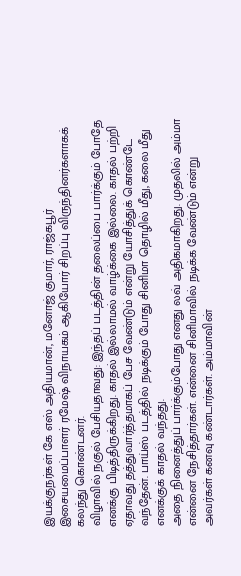இயக்குநர்கள் கே எஸ் அதியமான், மனோஜ் குமார், ராஜ்கபூர் இசையமைப்பாளர் ரமேஷ் விநாயகம் ஆகியோர் சிறப்பு விருந்தினர்களாகக் கலந்து கொண்டனர்.
விழாவில் நகுல் பேசியதாவது: இந்தப் படத்தின் தலைப்பை பார்க்கும் போதே எனக்கு பிடித்திருக்கிறது. காதல் இல்லாமல் வாழ்க்கை இல்லை. காதல் பற்றி ஏதாவது தத்துவார்த்தமாகப் பேச வேண்டும் என்று யோசித்துக் கொண்டே வந்தேன். பாய்ஸ் படத்தில் நடிக்கும் போது சினிமா தொழில் மீது, கலை மீது எனக்குக் காதல் வந்தது.
அதை நினைத்துப் பார்க்கும்போது எனது லவ் அதிகமாகிறது. முதலில் அம்மா என்னை நேசித்தார்கள். என்னை சினிமாவில் நடிக்க வேண்டும் என்று அவர்கள் கனவு கண்டார்கள். அம்மாவின்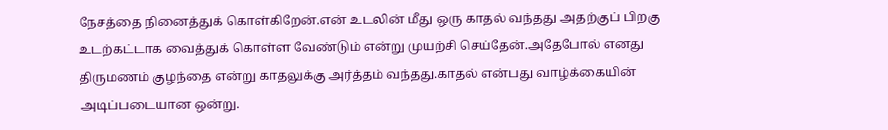நேசத்தை நினைத்துக் கொள்கிறேன்.என் உடலின் மீது ஒரு காதல் வந்தது அதற்குப் பிறகு உடற்கட்டாக வைத்துக் கொள்ள வேண்டும் என்று முயற்சி செய்தேன்.அதேபோல் எனது திருமணம் குழந்தை என்று காதலுக்கு அர்த்தம் வந்தது.காதல் என்பது வாழ்க்கையின் அடிப்படையான ஒன்று.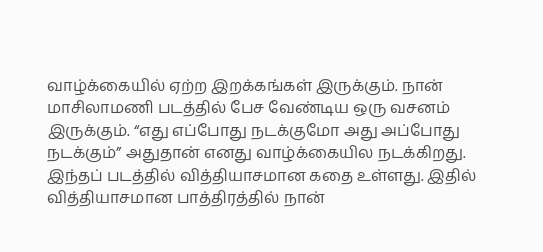வாழ்க்கையில் ஏற்ற இறக்கங்கள் இருக்கும். நான் மாசிலாமணி படத்தில் பேச வேண்டிய ஒரு வசனம் இருக்கும். “எது எப்போது நடக்குமோ அது அப்போது நடக்கும்” அதுதான் எனது வாழ்க்கையில நடக்கிறது. இந்தப் படத்தில் வித்தியாசமான கதை உள்ளது. இதில் வித்தியாசமான பாத்திரத்தில் நான்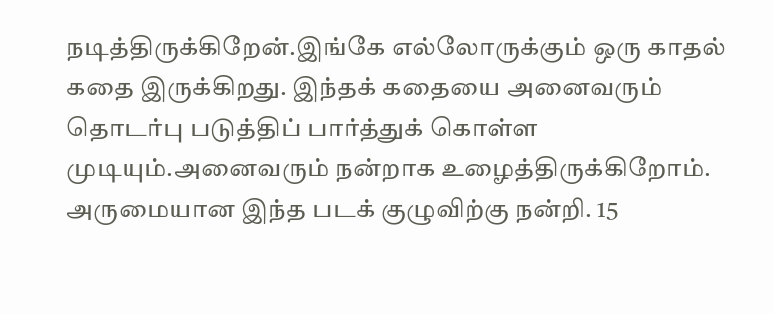நடித்திருக்கிறேன்.இங்கே எல்லோருக்கும் ஒரு காதல் கதை இருக்கிறது. இந்தக் கதையை அனைவரும் தொடர்பு படுத்திப் பார்த்துக் கொள்ள முடியும்.அனைவரும் நன்றாக உழைத்திருக்கிறோம். அருமையான இந்த படக் குழுவிற்கு நன்றி. 15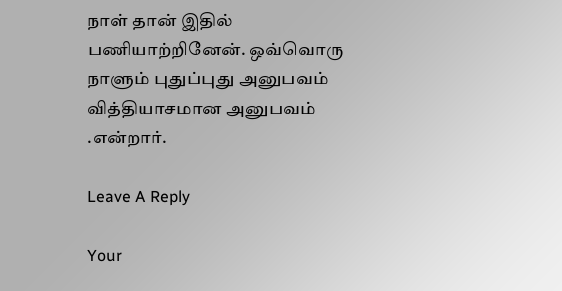நாள் தான் இதில் பணியாற்றினேன். ஒவ்வொரு நாளும் புதுப்புது அனுபவம் வித்தியாசமான அனுபவம் .என்றார்.

Leave A Reply

Your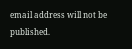email address will not be published.